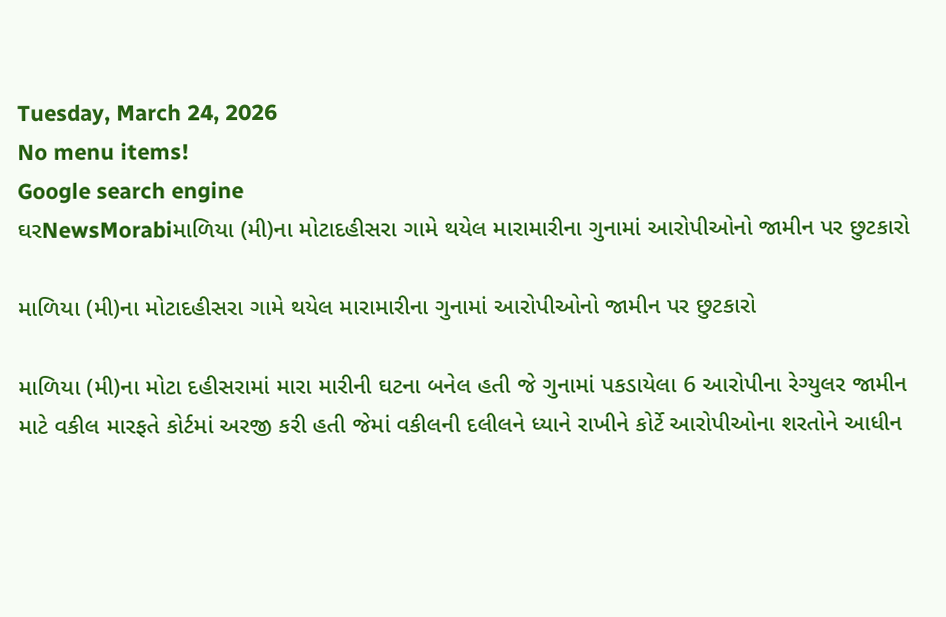Tuesday, March 24, 2026
No menu items!
Google search engine
ઘરNewsMorabiમાળિયા (મી)ના મોટાદહીસરા ગામે થયેલ મારામારીના ગુનામાં આરોપીઓનો જામીન પર છુટકારો

માળિયા (મી)ના મોટાદહીસરા ગામે થયેલ મારામારીના ગુનામાં આરોપીઓનો જામીન પર છુટકારો

માળિયા (મી)ના મોટા દહીસરામાં મારા મારીની ઘટના બનેલ હતી જે ગુનામાં પકડાયેલા 6 આરોપીના રેગ્યુલર જામીન માટે વકીલ મારફતે કોર્ટમાં અરજી કરી હતી જેમાં વકીલની દલીલને ધ્યાને રાખીને કોર્ટે આરોપીઓના શરતોને આધીન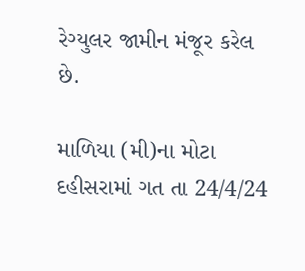રેગ્યુલર જામીન મંજૂર કરેલ છે.

માળિયા (મી)ના મોટા દહીસરામાં ગત તા 24/4/24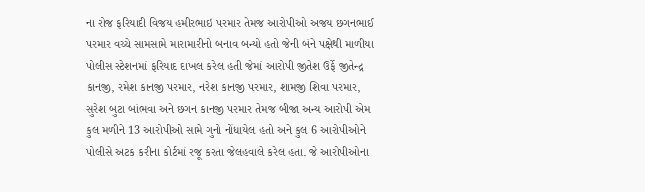ના રોજ ફરિયાદી વિજય હમીરભાઇ પરમાર તેમજ આરોપીઓ અજય છગનભાઈ પરમાર વચ્ચે સામસામે મારામારીનો બનાવ બન્યો હતો જેની બંને પક્ષેથી માળીયા પોલીસ સ્ટેશનમાં ફરિયાદ દાખલ કરેલ હતી જેમાં આરોપી જીતેશ ઉર્ફે જીતેન્દ્ર કાનજી, રમેશ કાનજી પરમાર, નરેશ કાનજી પરમાર, શામજી શિવા પરમાર, સુરેશ બુટા બાંભવા અને છગન કાનજી પરમાર તેમજ બીજા અન્ય આરોપી એમ કુલ મળીને 13 આરોપીઓ સામે ગુનો નોંધાયેલ હતો અને કુલ 6 આરોપીઓને પોલીસે અટક કરીના કોર્ટમાં રજૂ કરતા જેલહવાલે કરેલ હતા. જે આરોપીઓના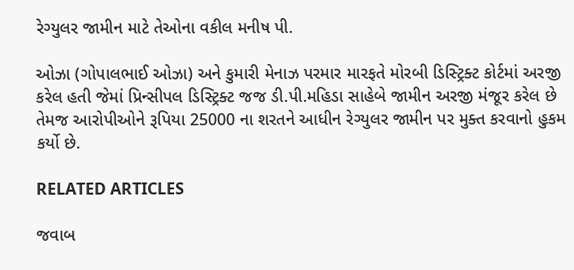રેગ્યુલર જામીન માટે તેઓના વકીલ મનીષ પી.

ઓઝા (ગોપાલભાઈ ઓઝા) અને કુમારી મેનાઝ પરમાર મારફતે મોરબી ડિસ્ટ્રિક્ટ કોર્ટમાં અરજી કરેલ હતી જેમાં પ્રિન્સીપલ ડિસ્ટ્રિક્ટ જજ ડી.પી.મહિડા સાહેબે જામીન અરજી મંજૂર કરેલ છે તેમજ આરોપીઓને રૂપિયા 25000 ના શરતને આધીન રેગ્યુલર જામીન પર મુક્ત કરવાનો હુકમ કર્યો છે.

RELATED ARTICLES

જવાબ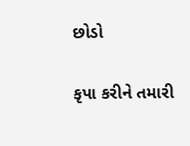છોડો

કૃપા કરીને તમારી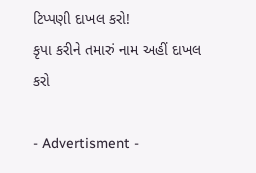ટિપ્પણી દાખલ કરો!
કૃપા કરીને તમારું નામ અહીં દાખલ કરો

- Advertisment -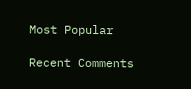Most Popular

Recent Comments